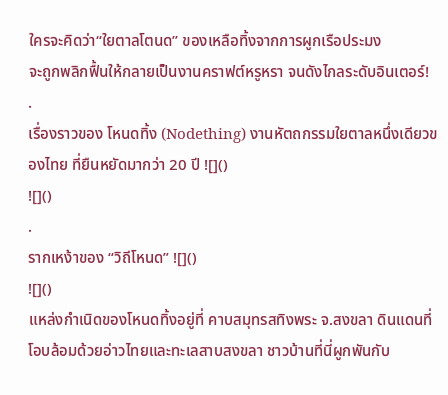ใครจะคิดว่า“ใยตาลโตนด” ของเหลือทิ้งจากการผูกเรือประมง
จะถูกพลิกฟื้นให้กลายเป็นงานคราฟต์หรูหรา จนดังไกลระดับอินเตอร์!
.
เรื่องราวของ โหนดทิ้ง (Nodething) งานหัตถกรรมใยตาลหนึ่งเดียวของไทย ที่ยืนหยัดมากว่า 20 ปี ![]()
![]()
.
รากเหง้าของ “วิถีโหนด” ![]()
![]()
แหล่งกำเนิดของโหนดทิ้งอยู่ที่ คาบสมุทรสทิงพระ จ.สงขลา ดินแดนที่โอบล้อมด้วยอ่าวไทยและทะเลสาบสงขลา ชาวบ้านที่นี่ผูกพันกับ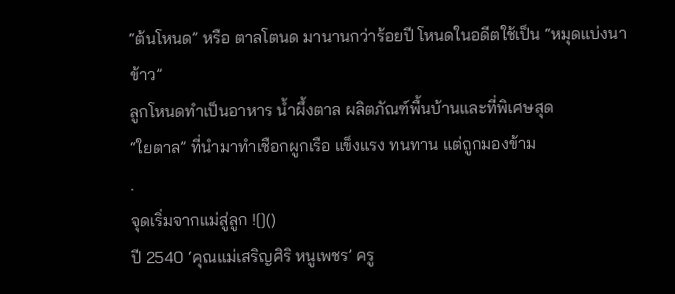“ต้นโหนด” หรือ ตาลโตนด มานานกว่าร้อยปี โหนดในอดีตใช้เป็น “หมุดแบ่งนาข้าว”
ลูกโหนดทำเป็นอาหาร น้ำผึ้งตาล ผลิตภัณฑ์พื้นบ้านและที่พิเศษสุด
“ใยตาล” ที่นำมาทำเชือกผูกเรือ แข็งแรง ทนทาน แต่ถูกมองข้าม
.
จุดเริ่มจากแม่สู่ลูก ![]()
ปี 2540 ‘คุณแม่เสริญศิริ หนูเพชร’ ครู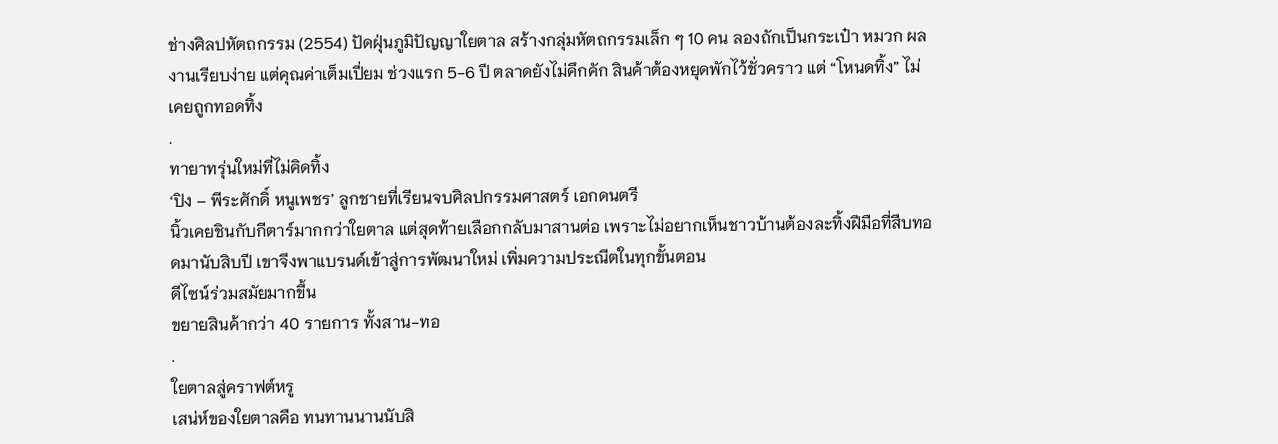ช่างศิลปหัตถกรรม (2554) ปัดฝุ่นภูมิปัญญาใยตาล สร้างกลุ่มหัตถกรรมเล็ก ๆ 10 คน ลองถักเป็นกระเป๋า หมวก ผลงานเรียบง่าย แต่คุณค่าเต็มเปี่ยม ช่วงแรก 5-6 ปี ตลาดยังไม่คึกคัก สินค้าต้องหยุดพักไว้ชั่วคราว แต่ “โหนดทิ้ง” ไม่เคยถูกทอดทิ้ง
.
ทายาทรุ่นใหม่ที่ไม่คิดทิ้ง
‘ปิง – พีระศักดิ์ หนูเพชร’ ลูกชายที่เรียนจบศิลปกรรมศาสตร์ เอกดนตรี
นิ้วเคยชินกับกีตาร์มากกว่าใยตาล แต่สุดท้ายเลือกกลับมาสานต่อ เพราะไม่อยากเห็นชาวบ้านต้องละทิ้งฝีมือที่สืบทอดมานับสิบปี เขาจึงพาแบรนด์เข้าสู่การพัฒนาใหม่ เพิ่มความประณีตในทุกขั้นตอน
ดีไซน์ร่วมสมัยมากขึ้น
ขยายสินค้ากว่า 40 รายการ ทั้งสาน-ทอ
.
ใยตาลสู่คราฟต์หรู
เสน่ห์ของใยตาลคือ ทนทานนานนับสิ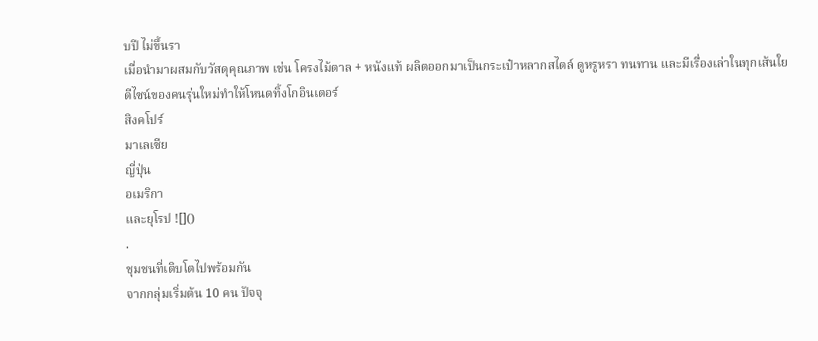บปี ไม่ขึ้นรา
เมื่อนำมาผสมกับวัสดุคุณภาพ เช่น โครงไม้ตาล + หนังแท้ ผลิตออกมาเป็นกระเป๋าหลากสไตล์ ดูหรูหรา ทนทาน และมีเรื่องเล่าในทุกเส้นใย ดีไซน์ของคนรุ่นใหม่ทำให้โหนดทิ้งโกอินเตอร์
สิงคโปร์
มาเลเซีย
ญี่ปุ่น
อเมริกา
และยุโรป ![]()
.
ชุมชนที่เติบโตไปพร้อมกัน
จากกลุ่มเริ่มต้น 10 คน ปัจจุ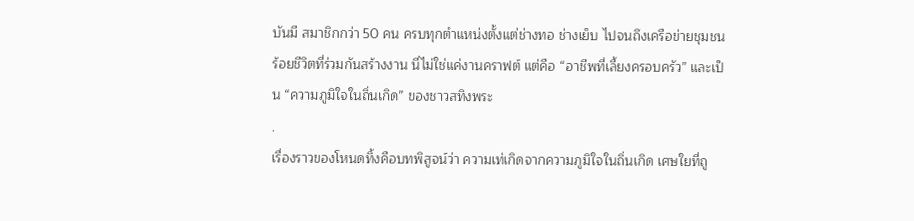บันมี สมาชิกกว่า 50 คน ครบทุกตำแหน่งตั้งแต่ช่างทอ ช่างเย็บ ไปจนถึงเครือข่ายชุมชนร้อยชีวิตที่ร่วมกันสร้างงาน นี่ไม่ใช่แค่งานคราฟต์ แต่คือ “อาชีพที่เลี้ยงครอบครัว” และเป็น “ความภูมิใจในถิ่นเกิด” ของชาวสทิงพระ
.
เรื่องราวของโหนดทิ้งคือบทพิสูจน์ว่า ความเท่เกิดจากความภูมิใจในถิ่นเกิด เศษใยที่ถู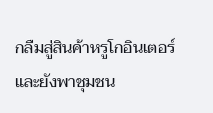กลืมสู่สินค้าหรูโกอินเตอร์และยังพาชุมชน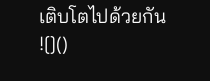เติบโตไปด้วยกัน ![]()